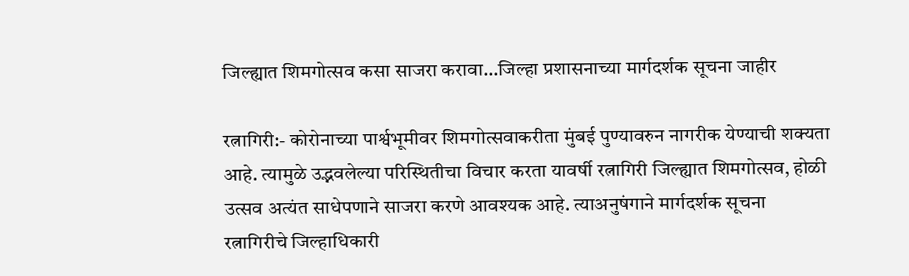जिल्ह्यात शिमगोत्सव कसा साजरा करावा…जिल्हा प्रशासनाच्या मार्गदर्शक सूचना जाहीर

रत्नागिरी:- कोरोनाच्या पार्श्वभूमीवर शिमगोत्सवाकरीता मुंबई पुण्यावरुन नागरीक येण्याची शक्यता आहे. त्यामुळे उद्भवलेल्या परिस्थितीचा विचार करता यावर्षी रत्नागिरी जिल्ह्यात शिमगोत्सव, होळी उत्सव अत्यंत साधेपणाने साजरा करणे आवश्यक आहे. त्याअनुषंगाने मार्गदर्शक सूचना रत्नागिरीचे जिल्हाधिकारी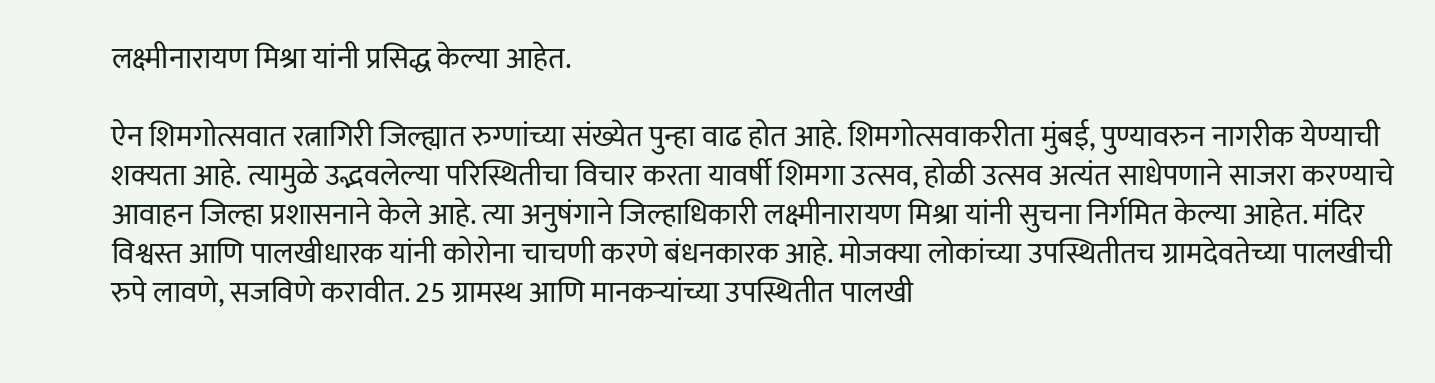लक्ष्मीनारायण मिश्रा यांनी प्रसिद्ध केल्या आहेत.

ऐन शिमगोत्सवात रत्नागिरी जिल्ह्यात रुग्णांच्या संख्येत पुन्हा वाढ होत आहे. शिमगोत्सवाकरीता मुंबई, पुण्यावरुन नागरीक येण्याची शक्यता आहे. त्यामुळे उद्भवलेल्या परिस्थितीचा विचार करता यावर्षी शिमगा उत्सव, होळी उत्सव अत्यंत साधेपणाने साजरा करण्याचे आवाहन जिल्हा प्रशासनाने केले आहे. त्या अनुषंगाने जिल्हाधिकारी लक्ष्मीनारायण मिश्रा यांनी सुचना निर्गमित केल्या आहेत. मंदिर विश्वस्त आणि पालखीधारक यांनी कोरोना चाचणी करणे बंधनकारक आहे. मोजक्या लोकांच्या उपस्थितीतच ग्रामदेवतेच्या पालखीची रुपे लावणे, सजविणे करावीत. 25 ग्रामस्थ आणि मानकर्‍यांच्या उपस्थितीत पालखी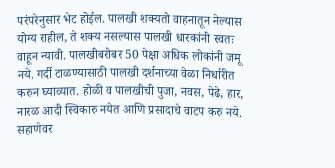परंपरेनुसार भेट होईल. पालखी शक्यतो वाहनातून नेल्यास योग्य राहील, ते शक्य नसल्यास पालखी धारकांनी स्वतः वाहून न्यावी. पालखीबरोबर 50 पेक्षा अधिक लोकांनी जमू नये. गर्दी टाळण्यासाठी पालखी दर्शनाच्या वेळा निर्धारीत करुन घ्याव्यात. होळी व पालखीची पुजा, नवस, पेढे, हार, नारळ आदी स्विकारु नयेत आणि प्रसादाचे वाटप करु नये. सहाणेवर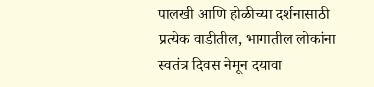पालखी आणि होळीच्या दर्शनासाठी प्रत्येक वाडीतील, भागातील लोकांना स्वतंत्र दिवस नेमून दयावा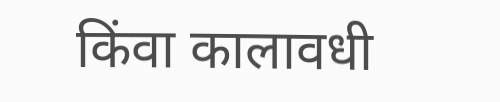किंवा कालावधी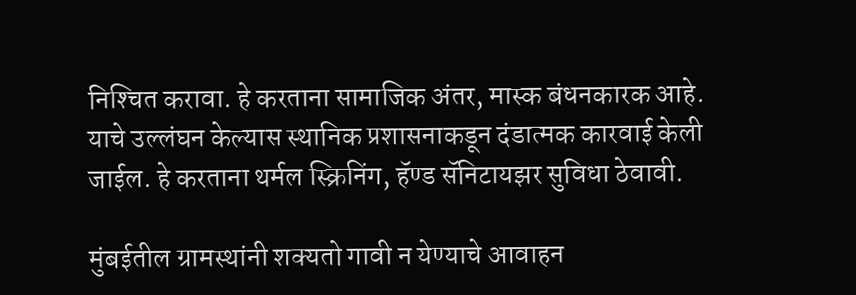निश्‍चित करावा. हे करताना सामाजिक अंतर, मास्क बंधनकारक आहे. याचे उल्लंघन केल्यास स्थानिक प्रशासनाकडून दंडात्मक कारवाई केली जाईल. हे करताना थर्मल स्क्रिनिंग, हॅण्ड सॅनिटायझर सुविधा ठेवावी.

मुंबईतील ग्रामस्थांनी शक्यतो गावी न येण्याचे आवाहन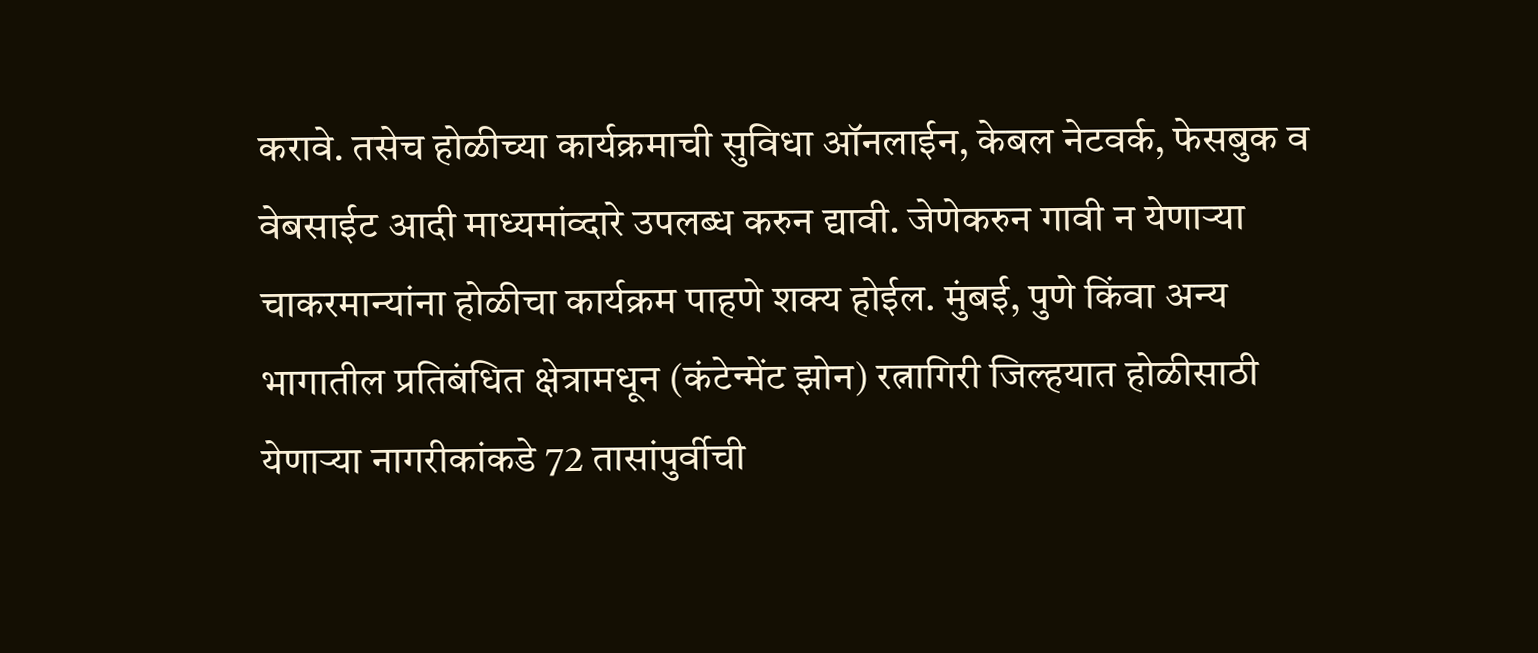करावे. तसेच होळीच्या कार्यक्रमाची सुविधा ऑनलाईन, केबल नेटवर्क, फेसबुक व वेबसाईट आदी माध्यमांव्दारे उपलब्ध करुन द्यावी. जेणेकरुन गावी न येणार्‍या चाकरमान्यांना होळीचा कार्यक्रम पाहणे शक्य होईल. मुंबई, पुणे किंवा अन्य भागातील प्रतिबंधित क्षेत्रामधून (कंटेन्मेंट झोन) रत्नागिरी जिल्हयात होळीसाठी येणार्‍या नागरीकांकडे 72 तासांपुर्वीची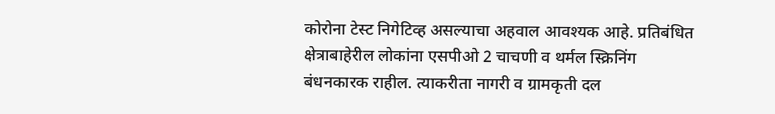कोरोना टेस्ट निगेटिव्ह असल्याचा अहवाल आवश्यक आहे. प्रतिबंधित क्षेत्राबाहेरील लोकांना एसपीओ 2 चाचणी व थर्मल स्क्रिनिंग बंधनकारक राहील. त्याकरीता नागरी व ग्रामकृती दल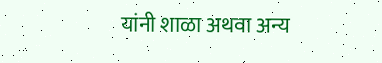यांनी शाळा अथवा अन्य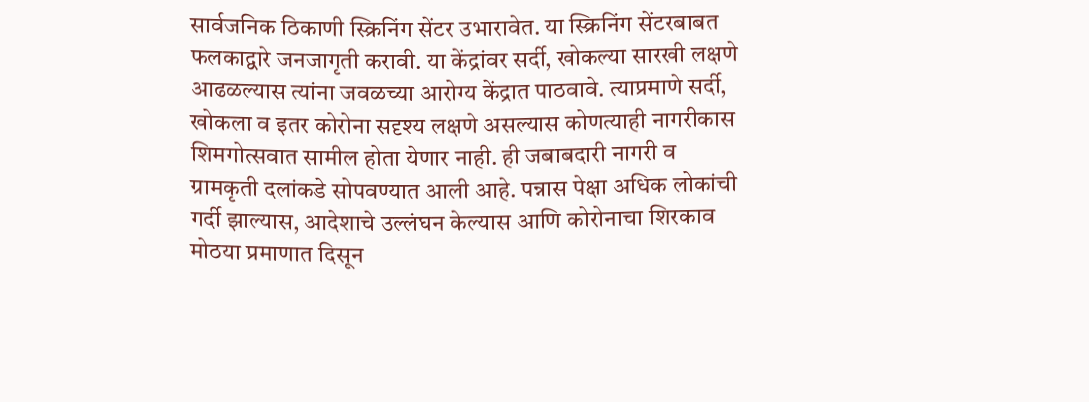सार्वजनिक ठिकाणी स्क्रिनिंग सेंटर उभारावेत. या स्क्रिनिंग सेंटरबाबत फलकाद्वारे जनजागृती करावी. या केंद्रांवर सर्दी, खोकल्या सारखी लक्षणे आढळल्यास त्यांना जवळच्या आरोग्य केंद्रात पाठवावे. त्याप्रमाणे सर्दी, खोकला व इतर कोरोना सदृश्य लक्षणे असल्यास कोणत्याही नागरीकास शिमगोत्सवात सामील होता येणार नाही. ही जबाबदारी नागरी व ग्रामकृती दलांकडे सोपवण्यात आली आहे. पन्नास पेक्षा अधिक लोकांची गर्दी झाल्यास, आदेशाचे उल्लंघन केल्यास आणि कोरोनाचा शिरकाव मोठया प्रमाणात दिसून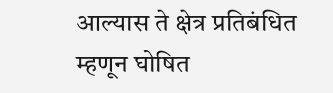आल्यास ते क्षेत्र प्रतिबंधित म्हणून घोषित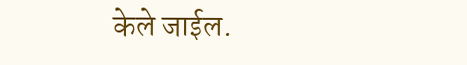केले जाईल.